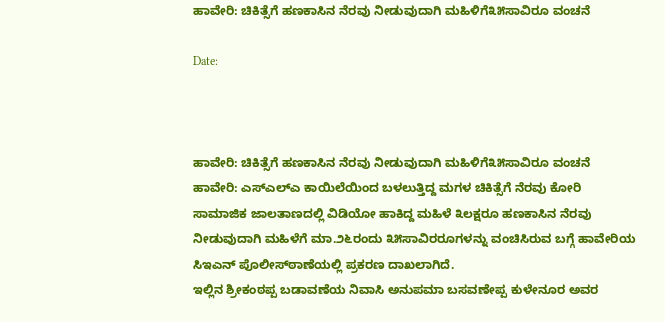ಹಾವೇರಿ: ಚಿಕಿತ್ಸೆಗೆ ಹಣಕಾಸಿನ ನೆರವು ನೀಡುವುದಾಗಿ ಮಹಿಳಿಗೆ೩೫ಸಾವಿರೂ ವಂಚನೆ

Date:



ಹಾವೇರಿ: ಚಿಕಿತ್ಸೆಗೆ ಹಣಕಾಸಿನ ನೆರವು ನೀಡುವುದಾಗಿ ಮಹಿಳಿಗೆ೩೫ಸಾವಿರೂ ವಂಚನೆ
ಹಾವೇರಿ: ಎಸ್‌ಎಲ್‌ಎ ಕಾಯಿಲೆಯಿಂದ ಬಳಲುತ್ತಿದ್ದ ಮಗಳ ಚಿಕಿತ್ಸೆಗೆ ನೆರವು ಕೋರಿ ಸಾಮಾಜಿಕ ಜಾಲತಾಣದಲ್ಲಿ ವಿಡಿಯೋ ಹಾಕಿದ್ದ ಮಹಿಳೆ ೩ಲಕ್ಷರೂ ಹಣಕಾಸಿನ ನೆರವು ನೀಡುವುದಾಗಿ ಮಹಿಳೆಗೆ ಮಾ.೨೬ರಂದು ೩೫ಸಾವಿರರೂಗಳನ್ನು ವಂಚಿಸಿರುವ ಬಗ್ಗೆ ಹಾವೇರಿಯ ಸಿಇಎನ್ ಪೊಲೀಸ್‌ಠಾಣೆಯಲ್ಲಿ ಪ್ರಕರಣ ದಾಖಲಾಗಿದೆ.
ಇಲ್ಲಿನ ಶ್ರೀಕಂಠಪ್ಪ ಬಡಾವಣೆಯ ನಿವಾಸಿ ಅನುಪಮಾ ಬಸವಣೇಪ್ಪ ಕುಳೇನೂರ ಅವರ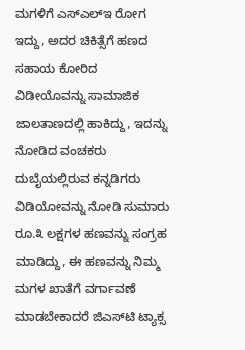ಮಗಳಿಗೆ ಎಸ್‌ಎಲ್‌ಇ ರೋಗ ಇದ್ದು, ಅದರ ಚಿಕಿತ್ಸೆಗೆ ಹಣದ ಸಹಾಯ ಕೋರಿದ ವಿಡೀಯೊವನ್ನು ಸಾಮಾಜಿಕ ಜಾಲತಾಣದಲ್ಲಿ ಹಾಕಿದ್ದು, ಇದನ್ನು ನೋಡಿದ ವಂಚಕರು ದುಬೈಯಲ್ಲಿರುವ ಕನ್ನಡಿಗರು ವಿಡಿಯೋವನ್ನು ನೋಡಿ ಸುಮಾರು ರೂ.೩ ಲಕ್ಷಗಳ ಹಣವನ್ನು ಸಂಗ್ರಹ ಮಾಡಿದ್ದು, ಈ ಹಣವನ್ನು ನಿಮ್ಮ ಮಗಳ ಖಾತೆಗೆ ವರ್ಗಾವಣೆ ಮಾಡಬೇಕಾದರೆ ಜಿಎಸ್‌ಟಿ ಟ್ಯಾಕ್ಸ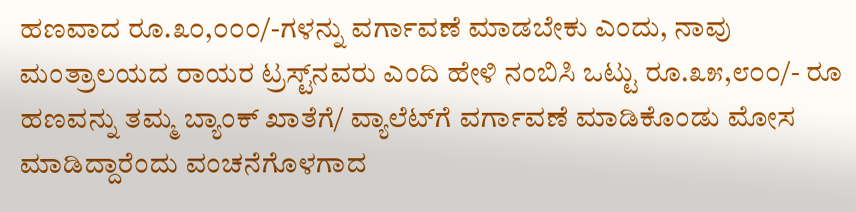ಹಣವಾದ ರೂ.೩೦,೦೦೦/-ಗಳನ್ನು ವರ್ಗಾವಣೆ ಮಾಡಬೇಕು ಎಂದು, ನಾವು ಮಂತ್ರಾಲಯದ ರಾಯರ ಟ್ರಸ್ಟ್‌ನವರು ಎಂದಿ ಹೇಳಿ ನಂಬಿಸಿ ಒಟ್ಟು ರೂ.೩೫,೮೦೦/- ರೂ ಹಣವನ್ನು ತಮ್ಮ ಬ್ಯಾಂಕ್ ಖಾತೆಗೆ/ ವ್ಯಾಲೆಟ್‌ಗೆ ವರ್ಗಾವಣೆ ಮಾಡಿಕೊಂಡು ಮೋಸ ಮಾಡಿದ್ದಾರೆಂದು ವಂಚನೆಗೊಳಗಾದ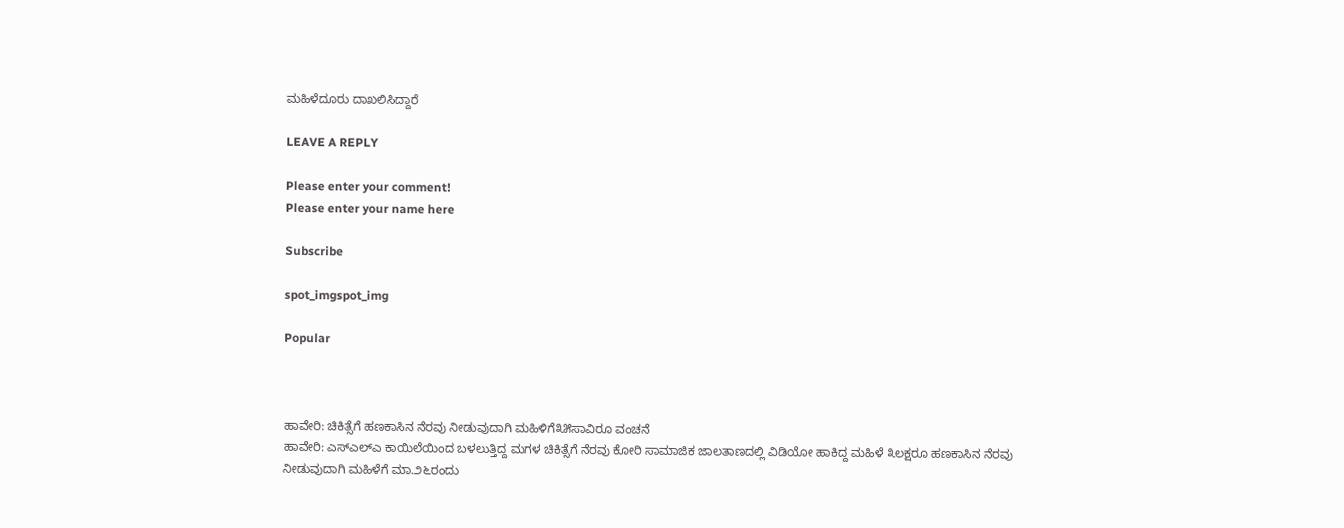ಮಹಿಳೆದೂರು ದಾಖಲಿಸಿದ್ದಾರೆ

LEAVE A REPLY

Please enter your comment!
Please enter your name here

Subscribe

spot_imgspot_img

Popular



ಹಾವೇರಿ: ಚಿಕಿತ್ಸೆಗೆ ಹಣಕಾಸಿನ ನೆರವು ನೀಡುವುದಾಗಿ ಮಹಿಳಿಗೆ೩೫ಸಾವಿರೂ ವಂಚನೆ
ಹಾವೇರಿ: ಎಸ್‌ಎಲ್‌ಎ ಕಾಯಿಲೆಯಿಂದ ಬಳಲುತ್ತಿದ್ದ ಮಗಳ ಚಿಕಿತ್ಸೆಗೆ ನೆರವು ಕೋರಿ ಸಾಮಾಜಿಕ ಜಾಲತಾಣದಲ್ಲಿ ವಿಡಿಯೋ ಹಾಕಿದ್ದ ಮಹಿಳೆ ೩ಲಕ್ಷರೂ ಹಣಕಾಸಿನ ನೆರವು ನೀಡುವುದಾಗಿ ಮಹಿಳೆಗೆ ಮಾ.೨೬ರಂದು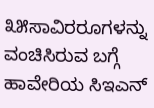೩೫ಸಾವಿರರೂಗಳನ್ನು ವಂಚಿಸಿರುವ ಬಗ್ಗೆ ಹಾವೇರಿಯ ಸಿಇಎನ್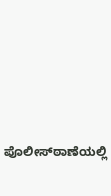ಪೊಲೀಸ್‌ಠಾಣೆಯಲ್ಲಿ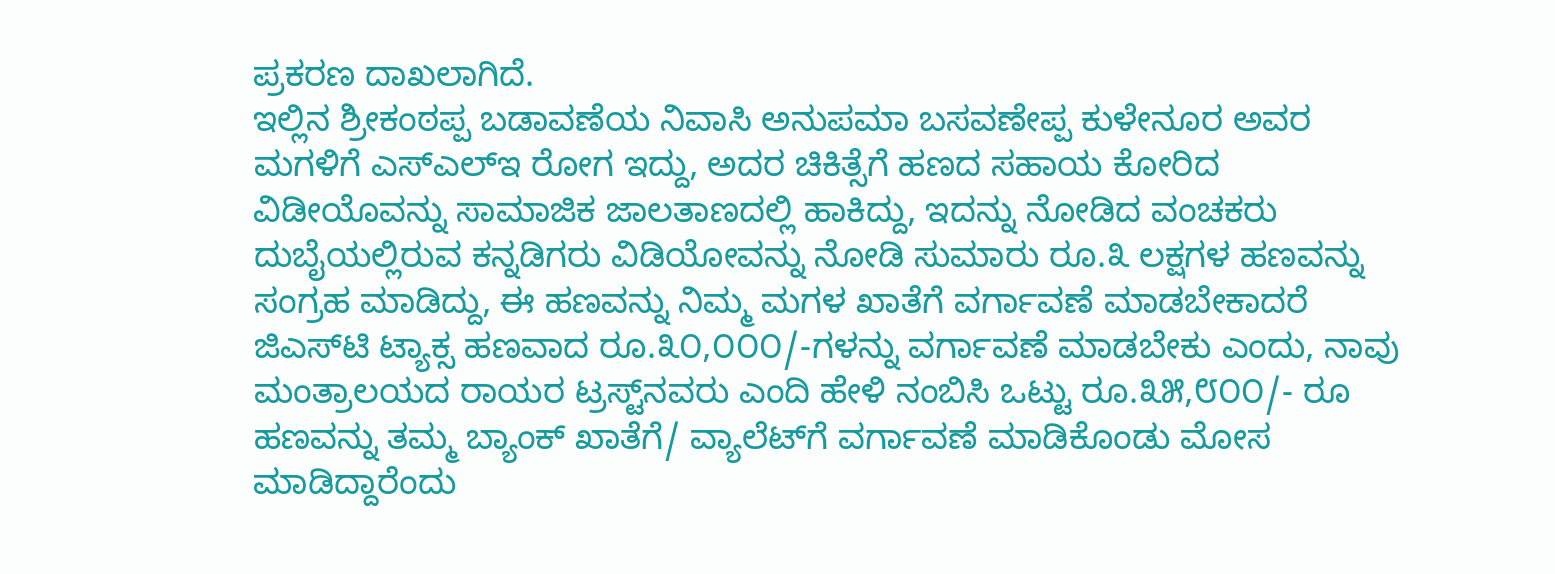ಪ್ರಕರಣ ದಾಖಲಾಗಿದೆ.
ಇಲ್ಲಿನ ಶ್ರೀಕಂಠಪ್ಪ ಬಡಾವಣೆಯ ನಿವಾಸಿ ಅನುಪಮಾ ಬಸವಣೇಪ್ಪ ಕುಳೇನೂರ ಅವರ ಮಗಳಿಗೆ ಎಸ್‌ಎಲ್‌ಇ ರೋಗ ಇದ್ದು, ಅದರ ಚಿಕಿತ್ಸೆಗೆ ಹಣದ ಸಹಾಯ ಕೋರಿದ ವಿಡೀಯೊವನ್ನು ಸಾಮಾಜಿಕ ಜಾಲತಾಣದಲ್ಲಿ ಹಾಕಿದ್ದು, ಇದನ್ನು ನೋಡಿದ ವಂಚಕರು ದುಬೈಯಲ್ಲಿರುವ ಕನ್ನಡಿಗರು ವಿಡಿಯೋವನ್ನು ನೋಡಿ ಸುಮಾರು ರೂ.೩ ಲಕ್ಷಗಳ ಹಣವನ್ನು ಸಂಗ್ರಹ ಮಾಡಿದ್ದು, ಈ ಹಣವನ್ನು ನಿಮ್ಮ ಮಗಳ ಖಾತೆಗೆ ವರ್ಗಾವಣೆ ಮಾಡಬೇಕಾದರೆ ಜಿಎಸ್‌ಟಿ ಟ್ಯಾಕ್ಸ ಹಣವಾದ ರೂ.೩೦,೦೦೦/-ಗಳನ್ನು ವರ್ಗಾವಣೆ ಮಾಡಬೇಕು ಎಂದು, ನಾವು ಮಂತ್ರಾಲಯದ ರಾಯರ ಟ್ರಸ್ಟ್‌ನವರು ಎಂದಿ ಹೇಳಿ ನಂಬಿಸಿ ಒಟ್ಟು ರೂ.೩೫,೮೦೦/- ರೂ ಹಣವನ್ನು ತಮ್ಮ ಬ್ಯಾಂಕ್ ಖಾತೆಗೆ/ ವ್ಯಾಲೆಟ್‌ಗೆ ವರ್ಗಾವಣೆ ಮಾಡಿಕೊಂಡು ಮೋಸ ಮಾಡಿದ್ದಾರೆಂದು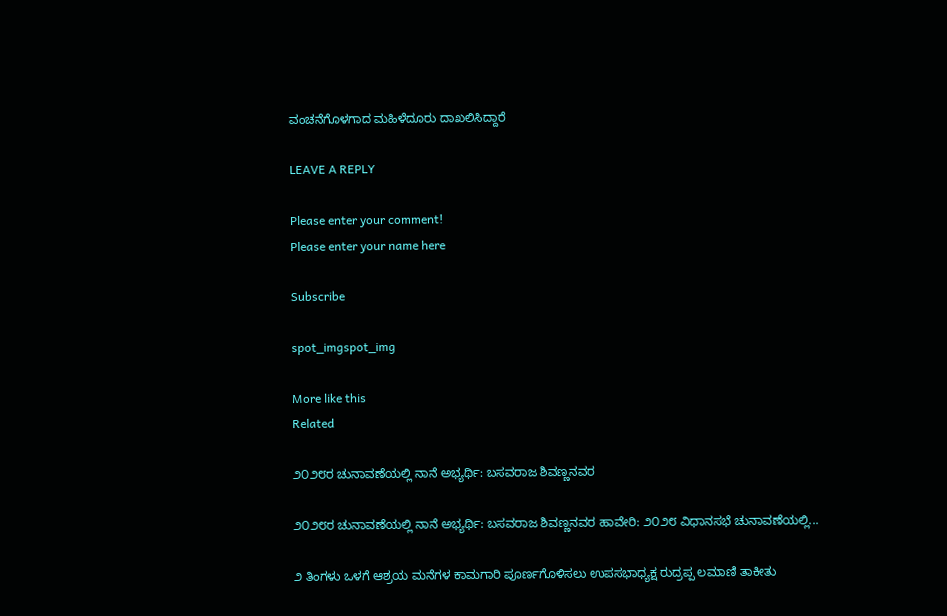ವಂಚನೆಗೊಳಗಾದ ಮಹಿಳೆದೂರು ದಾಖಲಿಸಿದ್ದಾರೆ

LEAVE A REPLY

Please enter your comment!
Please enter your name here

Subscribe

spot_imgspot_img

More like this
Related

೨೦೨೮ರ ಚುನಾವಣೆಯಲ್ಲಿ ನಾನೆ ಅಭ್ಯರ್ಥಿ: ಬಸವರಾಜ ಶಿವಣ್ಣನವರ

೨೦೨೮ರ ಚುನಾವಣೆಯಲ್ಲಿ ನಾನೆ ಅಭ್ಯರ್ಥಿ: ಬಸವರಾಜ ಶಿವಣ್ಣನವರ ಹಾವೇರಿ: ೨೦೨೮ ವಿಧಾನಸಭೆ ಚುನಾವಣೆಯಲ್ಲಿ...

೨ ತಿಂಗಳು ಒಳಗೆ ಆಶ್ರಯ ಮನೆಗಳ ಕಾಮಗಾರಿ ಪೂರ್ಣಗೊಳಿಸಲು ಉಪಸಭಾಧ್ಯಕ್ಷ ರುದ್ರಪ್ಪ ಲಮಾಣಿ ತಾಕೀತು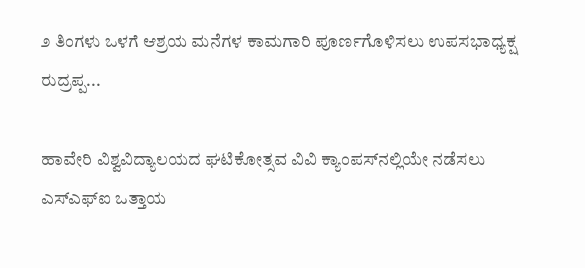೨ ತಿಂಗಳು ಒಳಗೆ ಆಶ್ರಯ ಮನೆಗಳ ಕಾಮಗಾರಿ ಪೂರ್ಣಗೊಳಿಸಲು ಉಪಸಭಾಧ್ಯಕ್ಷ ರುದ್ರಪ್ಪ...

ಹಾವೇರಿ ವಿಶ್ವವಿದ್ಯಾಲಯದ ಘಟಿಕೋತ್ಸವ ವಿವಿ ಕ್ಯಾಂಪಸ್‌ನಲ್ಲಿಯೇ ನಡೆಸಲು ಎಸ್‌ಎಫ್‌ಐ ಒತ್ತಾಯ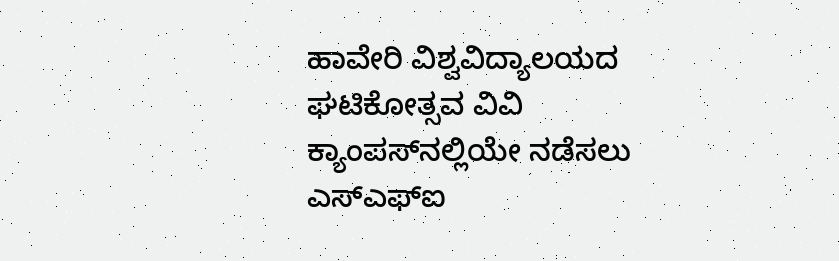ಹಾವೇರಿ ವಿಶ್ವವಿದ್ಯಾಲಯದ ಘಟಿಕೋತ್ಸವ ವಿವಿ ಕ್ಯಾಂಪಸ್‌ನಲ್ಲಿಯೇ ನಡೆಸಲು ಎಸ್‌ಎಫ್‌ಐ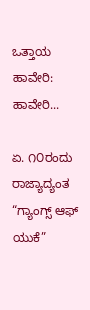ಒತ್ತಾಯ ಹಾವೇರಿ: ಹಾವೇರಿ...

ಏ. ೧೦ರಂದು ರಾಜ್ಯಾದ್ಯಂತ “ಗ್ಯಾಂಗ್ಸ್ ಆಫ್ ಯುಕೆ”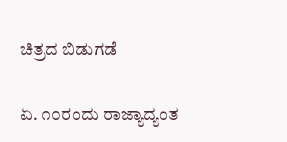ಚಿತ್ರದ ಬಿಡುಗಡೆ

ಏ. ೧೦ರಂದು ರಾಜ್ಯಾದ್ಯಂತ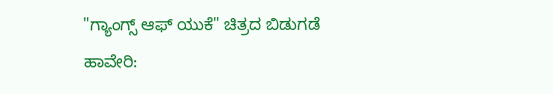"ಗ್ಯಾಂಗ್ಸ್ ಆಫ್ ಯುಕೆ" ಚಿತ್ರದ ಬಿಡುಗಡೆ ಹಾವೇರಿ: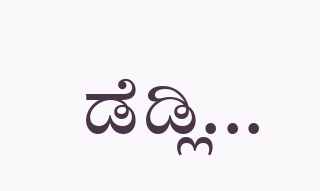ಡೆಡ್ಲಿ...